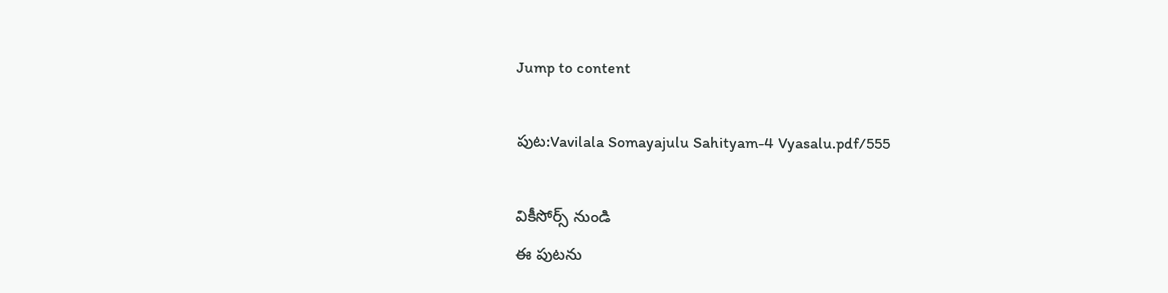Jump to content

పుట:Vavilala Somayajulu Sahityam-4 Vyasalu.pdf/555

వికీసోర్స్ నుండి
ఈ పుటను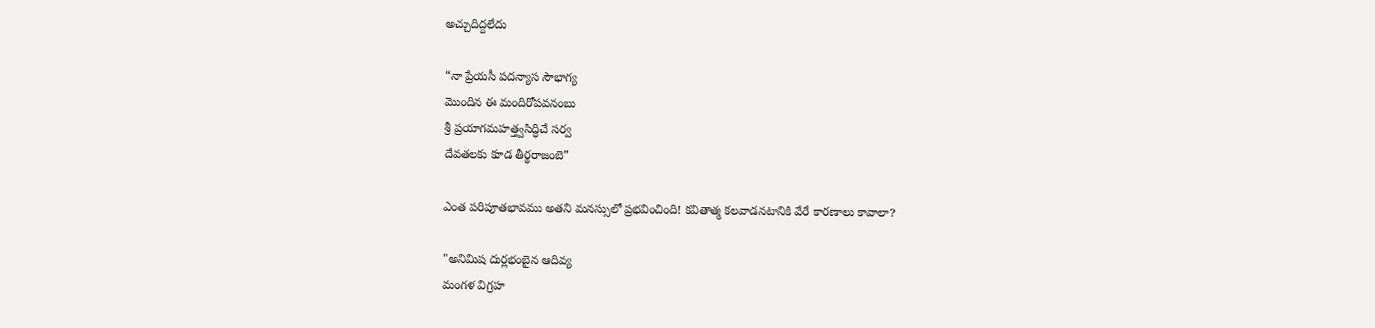అచ్చుదిద్దలేదు

“నా ప్రేయసీ పదన్యాస సౌభాగ్య
మొందిన ఈ మందిరోపవనంబు
శ్రీ ప్రయాగమహత్త్వసిద్ధిచే సర్వ
దేవతలకు కూడ తీర్థరాజంబె”

ఎంత పరిపూతభావము అతని మనస్సులో ప్రభవించింది! కవితాత్మ కలవాడనటానికి వేరే కారణాలు కావాలా?

"అనిమిష దుర్లభంబైన ఆదివ్య
మంగళ విగ్రహ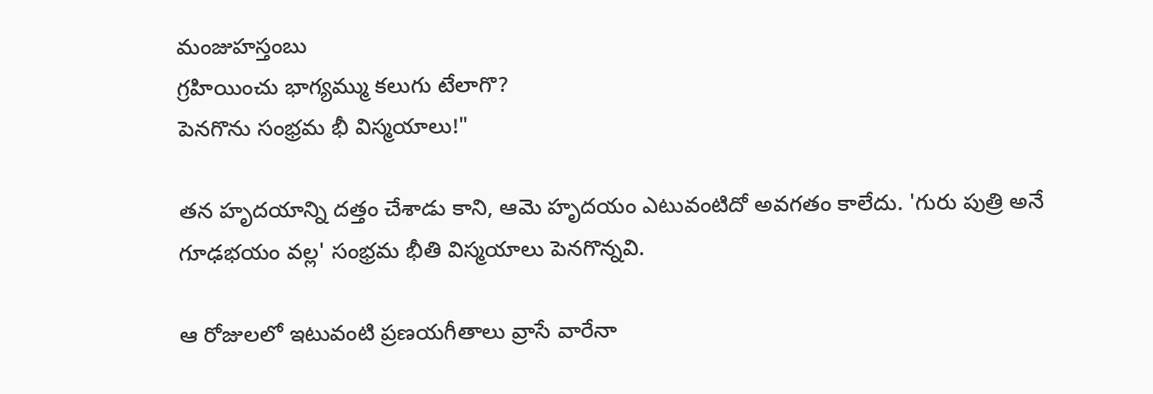మంజుహస్తంబు
గ్రహియించు భాగ్యమ్ము కలుగు టేలాగొ?
పెనగొను సంభ్రమ భీ విస్మయాలు!"

తన హృదయాన్ని దత్తం చేశాడు కాని, ఆమె హృదయం ఎటువంటిదో అవగతం కాలేదు. 'గురు పుత్రి అనే గూఢభయం వల్ల' సంభ్రమ భీతి విస్మయాలు పెనగొన్నవి.

ఆ రోజులలో ఇటువంటి ప్రణయగీతాలు వ్రాసే వారేనా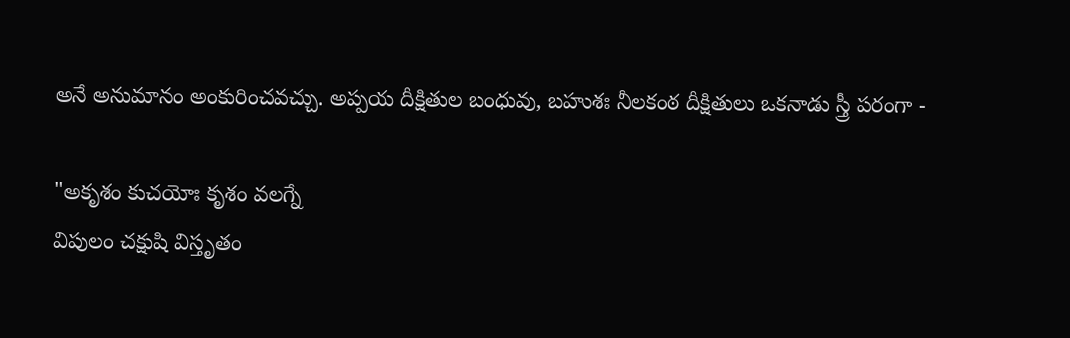అనే అనుమానం అంకురించవచ్చు. అప్పయ దీక్షితుల బంధువు, బహుశః నీలకంఠ దీక్షితులు ఒకనాడు స్త్రీ పరంగా -

"అకృశం కుచయోః కృశం వలగ్నే
విపులం చక్షుషి విస్తృతం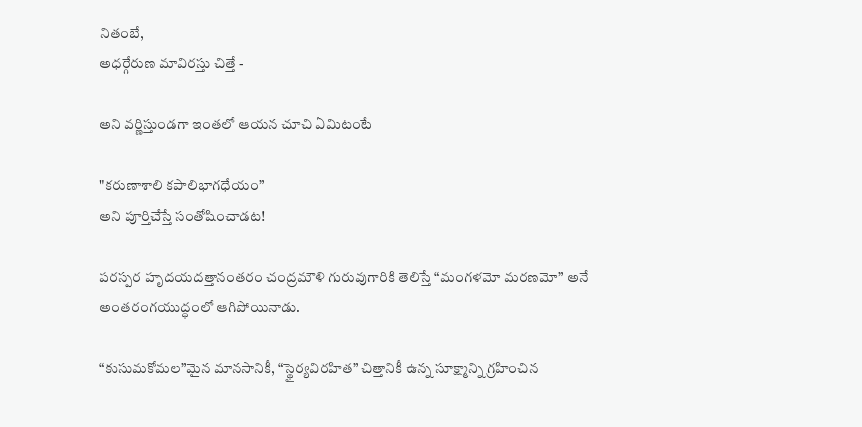నితంబే,
అధర్గేరుణ మావిరస్తు చిత్తే -

అని వర్ణిస్తుండగా ఇంతలో ఆయన చూచి ఏమిటంటే

"కరుణాశాలి కపాలిభాగధేయం”
అని పూర్తిచేస్తే సంతోషించాడట!

పరస్పర హృదయదత్తానంతరం చంద్రమౌళి గురువుగారికి తెలిస్తే “మంగళమో మరణమో” అనే అంతరంగయుద్ధంలో ఆగిపోయినాడు.

“కుసుమకోమల”మైన మానసానికీ, “స్థైర్యవిరహిత” చిత్తానికీ ఉన్న సూక్ష్మాన్ని గ్రహించిన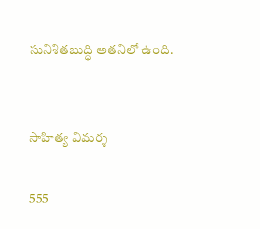సునిశితబుద్ధి అతనిలో ఉంది.


సాహిత్య విమర్శ

555